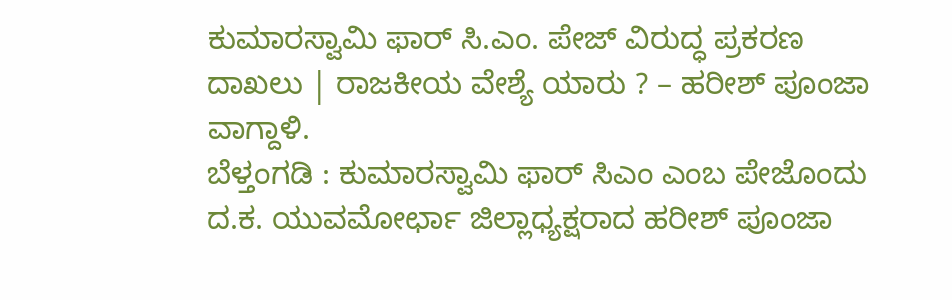ಕುಮಾರಸ್ವಾಮಿ ಫಾರ್ ಸಿ.ಎಂ. ಪೇಜ್ ವಿರುದ್ಧ ಪ್ರಕರಣ ದಾಖಲು | ರಾಜಕೀಯ ವೇಶ್ಯೆ ಯಾರು ? – ಹರೀಶ್ ಪೂಂಜಾ ವಾಗ್ದಾಳಿ.
ಬೆಳ್ತಂಗಡಿ : ಕುಮಾರಸ್ವಾಮಿ ಫಾರ್ ಸಿಎಂ ಎಂಬ ಪೇಜೊಂದು ದ.ಕ. ಯುವಮೋರ್ಛಾ ಜಿಲ್ಲಾಧ್ಯಕ್ಷರಾದ ಹರೀಶ್ ಪೂಂಜಾ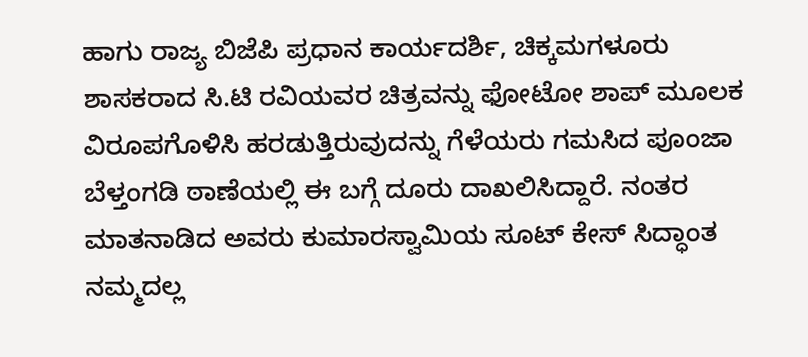ಹಾಗು ರಾಜ್ಯ ಬಿಜೆಪಿ ಪ್ರಧಾನ ಕಾರ್ಯದರ್ಶಿ, ಚಿಕ್ಕಮಗಳೂರು ಶಾಸಕರಾದ ಸಿ.ಟಿ ರವಿಯವರ ಚಿತ್ರವನ್ನು ಫೋಟೋ ಶಾಪ್ ಮೂಲಕ ವಿರೂಪಗೊಳಿಸಿ ಹರಡುತ್ತಿರುವುದನ್ನು ಗೆಳೆಯರು ಗಮಸಿದ ಪೂಂಜಾ ಬೆಳ್ತಂಗಡಿ ಠಾಣೆಯಲ್ಲಿ ಈ ಬಗ್ಗೆ ದೂರು ದಾಖಲಿಸಿದ್ದಾರೆ. ನಂತರ ಮಾತನಾಡಿದ ಅವರು ಕುಮಾರಸ್ವಾಮಿಯ ಸೂಟ್ ಕೇಸ್ ಸಿದ್ಧಾಂತ ನಮ್ಮದಲ್ಲ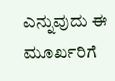ಎನ್ನುವುದು ಈ ಮೂರ್ಖರಿಗೆ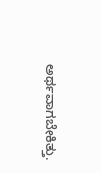ಅರ್ಥವಾಗಬೇಕಿತ್ತು.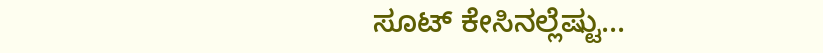ಸೂಟ್ ಕೇಸಿನಲ್ಲೆಷ್ಟು...